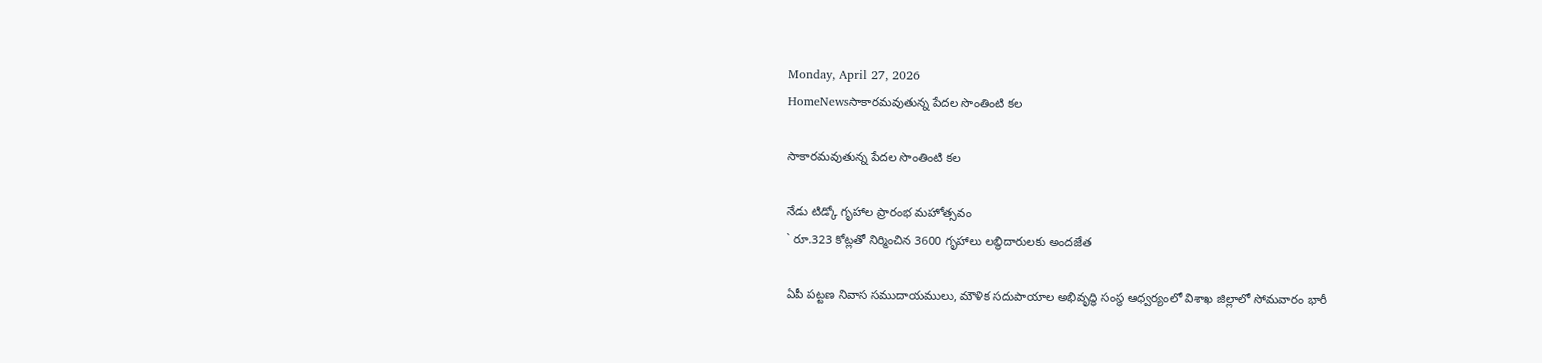Monday, April 27, 2026
HomeNewsసాకారమవుతున్న పేదల సొంతింటి కల

సాకారమవుతున్న పేదల సొంతింటి కల

నేడు టిడ్కో గృహాల ప్రారంభ మహోత్సవం
` రూ.323 కోట్లతో నిర్మించిన 3600 గృహాలు లబ్ధిదారులకు అందజేత

ఏపీ పట్టణ నివాస సముదాయములు, మౌళిక సదుపాయాల అభివృద్ధి సంస్థ ఆధ్వర్యంలో విశాఖ జిల్లాలో సోమవారం భారీ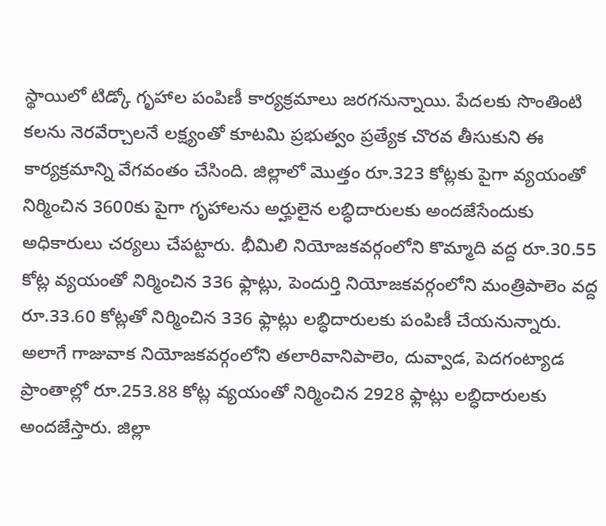స్థాయిలో టిడ్కో గృహాల పంపిణీ కార్యక్రమాలు జరగనున్నాయి. పేదలకు సొంతింటి కలను నెరవేర్చాలనే లక్ష్యంతో కూటమి ప్రభుత్వం ప్రత్యేక చొరవ తీసుకుని ఈ కార్యక్రమాన్ని వేగవంతం చేసింది. జిల్లాలో మొత్తం రూ.323 కోట్లకు పైగా వ్యయంతో నిర్మించిన 3600కు పైగా గృహాలను అర్హులైన లబ్ధిదారులకు అందజేసేందుకు అధికారులు చర్యలు చేపట్టారు. భీమిలి నియోజకవర్గంలోని కొమ్మాది వద్ద రూ.30.55 కోట్ల వ్యయంతో నిర్మించిన 336 ఫ్లాట్లు, పెందుర్తి నియోజకవర్గంలోని మంత్రిపాలెం వద్ద రూ.33.60 కోట్లతో నిర్మించిన 336 ఫ్లాట్లు లబ్ధిదారులకు పంపిణీ చేయనున్నారు. అలాగే గాజువాక నియోజకవర్గంలోని తలారివానిపాలెం, దువ్వాడ, పెదగంట్యాడ ప్రాంతాల్లో రూ.253.88 కోట్ల వ్యయంతో నిర్మించిన 2928 ఫ్లాట్లు లబ్ధిదారులకు అందజేస్తారు. జిల్లా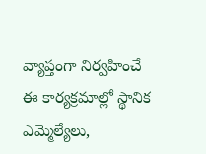వ్యాప్తంగా నిర్వహించే ఈ కార్యక్రమాల్లో స్థానిక ఎమ్మెల్యేలు,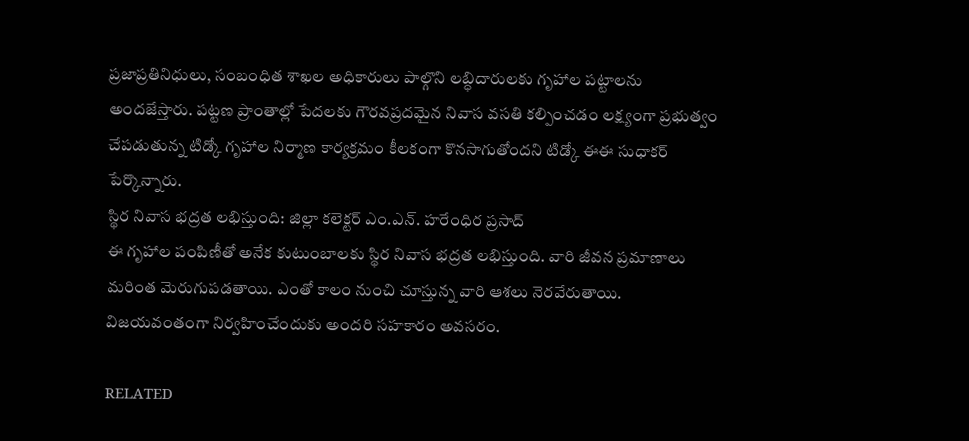ప్రజాప్రతినిధులు, సంబంధిత శాఖల అధికారులు పాల్గొని లబ్ధిదారులకు గృహాల పట్టాలను అందజేస్తారు. పట్టణ ప్రాంతాల్లో పేదలకు గౌరవప్రదమైన నివాస వసతి కల్పించడం లక్ష్యంగా ప్రభుత్వం చేపడుతున్న టిడ్కో గృహాల నిర్మాణ కార్యక్రమం కీలకంగా కొనసాగుతోందని టిడ్కో ఈఈ సుధాకర్ పేర్కొన్నారు.
స్థిర నివాస భద్రత లభిస్తుంది: జిల్లా కలెక్టర్ ఎం.ఎన్. హరేంధిర ప్రసాద్
ఈ గృహాల పంపిణీతో అనేక కుటుంబాలకు స్థిర నివాస భద్రత లభిస్తుంది. వారి జీవన ప్రమాణాలు మరింత మెరుగుపడతాయి. ఎంతో కాలం నుంచి చూస్తున్న వారి ఆశలు నెరవేరుతాయి. విజయవంతంగా నిర్వహించేందుకు అందరి సహకారం అవసరం.

RELATED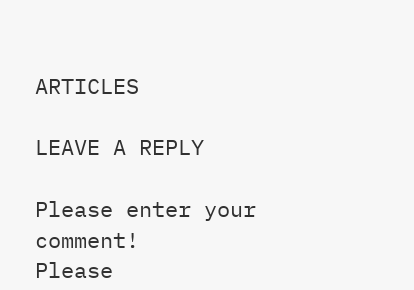ARTICLES

LEAVE A REPLY

Please enter your comment!
Please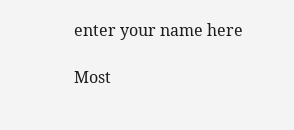enter your name here

Most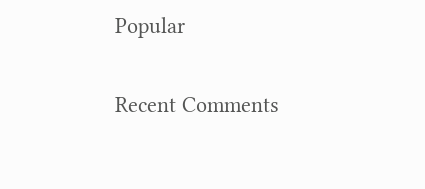Popular

Recent Comments